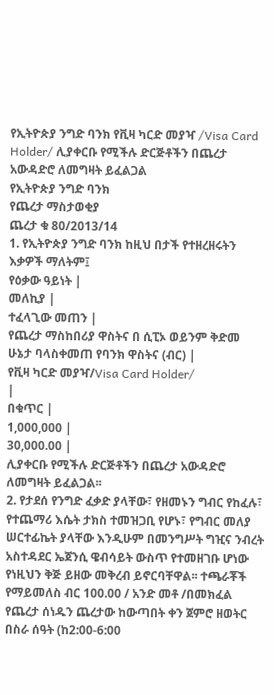የኢትዮጵያ ንግድ ባንክ የቪዛ ካርድ መያዣ /Visa Card Holder/ ሊያቀርቡ የሚችሉ ድርጅቶችን በጨረታ አውዳድሮ ለመግዛት ይፈልጋል
የኢትዮጵያ ንግድ ባንክ
የጨረታ ማስታወቂያ
ጨረታ ቁ 80/2013/14
1. የኢትዮጵያ ንግድ ባንክ ከዚህ በታች የተዘረዘሩትን እቃዎች ማለትም፤
የዕቃው ዓይነት |
መለኪያ |
ተፈላጊው መጠን |
የጨረታ ማስከበሪያ ዋስትና በ ሲፒኦ ወይንም ቅድመ ሁኔታ ባላስቀመጠ የባንክ ዋስትና (ብር) |
የቪዛ ካርድ መያዣ/Visa Card Holder/
|
በቁጥር |
1,000,000 |
30,000.00 |
ሊያቀርቡ የሚችሉ ድርጅቶችን በጨረታ አውዳድሮ ለመግዛት ይፈልጋል፡፡
2. የታደሰ የንግድ ፈቃድ ያላቸው፣ የዘመኑን ግብር የከፈሉ፣ የተጨማሪ እሴት ታክስ ተመዝጋቢ የሆኑ፣ የግብር መለያ ሠርተፊኬት ያላቸው እንዲሁም በመንግሥት ግዢና ንብረት አስተዳደር ኤጀንሲ ዌብሳይት ውስጥ የተመዘገቡ ሆነው የነዚህን ቅጅ ይዘው መቅረብ ይኖርባቸዋል፡፡ ተጫራቾች የማይመለስ ብር 100.00 / አንድ መቶ /በመክፈል የጨረታ ሰነዱን ጨረታው ከውጣበት ቀን ጀምሮ ዘወትር በስራ ሰዓት (ከ2:00-6:00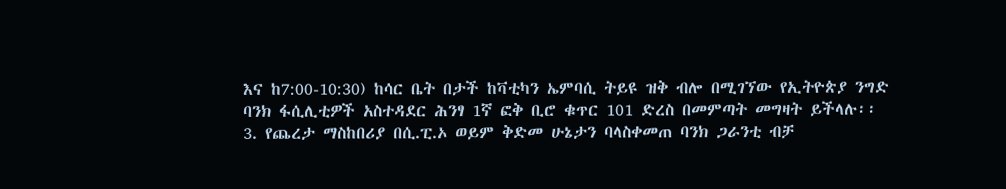እና ከ7:00-10:30) ከሳር ቤት በታች ከቫቲካን ኤምባሲ ትይዩ ዝቅ ብሎ በሚገኘው የኢትዮጵያ ንግድ ባንክ ፋሲሊቲዎች አስተዳደር ሕንፃ 1ኛ ፎቅ ቢሮ ቁጥር 101 ድረስ በመምጣት መግዛት ይችላሉ፡፡
3. የጨረታ ማስከበሪያ በሲ.ፒ.ኦ ወይም ቅድመ ሁኔታን ባላስቀመጠ ባንክ ጋራንቲ ብቻ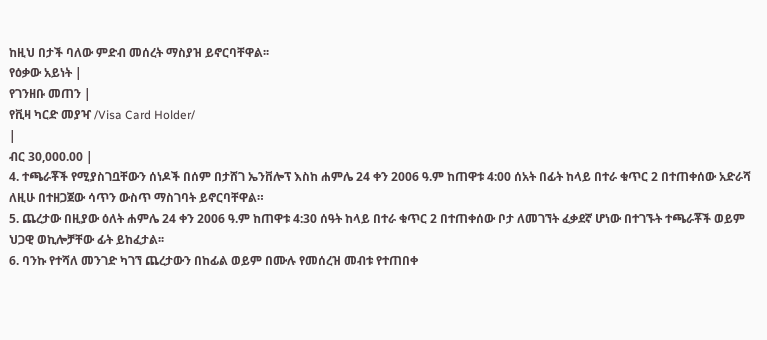ከዚህ በታች ባለው ምድብ መሰረት ማስያዝ ይኖርባቸዋል፡፡
የዕቃው አይነት |
የገንዘቡ መጠን |
የቪዛ ካርድ መያዣ /Visa Card Holder/
|
ብር 30,000.00 |
4. ተጫራቾች የሚያስገቧቸውን ሰነዶች በሰም በታሸገ ኤንቨሎፕ እስከ ሐምሌ 24 ቀን 2006 ዓ.ም ከጠዋቱ 4:00 ሰአት በፊት ከላይ በተራ ቁጥር 2 በተጠቀሰው አድራሻ ለዚሁ በተዘጋጀው ሳጥን ውስጥ ማስገባት ይኖርባቸዋል።
5. ጨረታው በዚያው ዕለት ሐምሌ 24 ቀን 2006 ዓ.ም ከጠዋቱ 4:30 ሰዓት ከላይ በተራ ቁጥር 2 በተጠቀሰው ቦታ ለመገኘት ፈቃደኛ ሆነው በተገኙት ተጫራቾች ወይም ህጋዊ ወኪሎቻቸው ፊት ይከፈታል፡፡
6. ባንኩ የተሻለ መንገድ ካገኘ ጨረታውን በከፊል ወይም በሙሉ የመሰረዝ መብቱ የተጠበቀ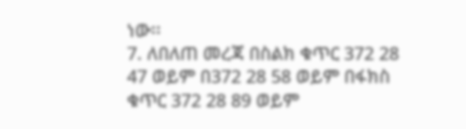ነው፡፡
7. ለበለጠ መረጃ በስልክ ቁጥር 372 28 47 ወይም በ372 28 58 ወይም በፋክስ ቁጥር 372 28 89 ወይም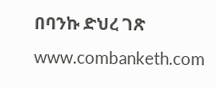በባንኩ ድህረ ገጽ www.combanketh.com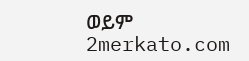ወይም 2merkato.com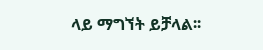ላይ ማግኘት ይቻላል፡፡